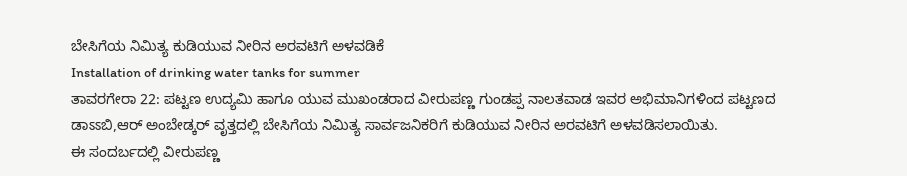ಬೇಸಿಗೆಯ ನಿಮಿತ್ಯ ಕುಡಿಯುವ ನೀರಿನ ಅರವಟಿಗೆ ಅಳವಡಿಕೆ
Installation of drinking water tanks for summer
ತಾವರಗೇರಾ 22: ಪಟ್ಟಣ ಉದ್ಯಮಿ ಹಾಗೂ ಯುವ ಮುಖಂಡರಾದ ವೀರುಪಣ್ಣ ಗುಂಡಪ್ಪ ನಾಲತವಾಡ ಇವರ ಅಭಿಮಾನಿಗಳಿಂದ ಪಟ್ಟಣದ ಡಾಽಽಬಿ,ಆರ್ ಅಂಬೇಡ್ಕರ್ ವೃತ್ತದಲ್ಲಿ ಬೇಸಿಗೆಯ ನಿಮಿತ್ಯ ಸಾರ್ವಜನಿಕರಿಗೆ ಕುಡಿಯುವ ನೀರಿನ ಅರವಟಿಗೆ ಅಳವಡಿಸಲಾಯಿತು.
ಈ ಸಂದರ್ಬದಲ್ಲಿ ವೀರುಪಣ್ಣ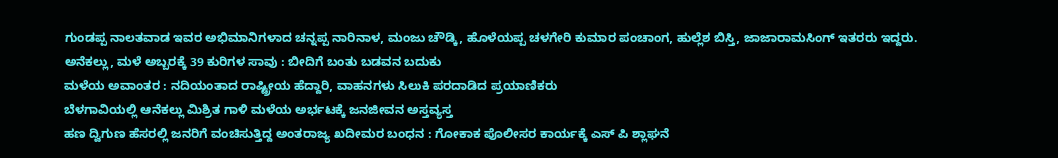ಗುಂಡಪ್ಪ ನಾಲತವಾಡ ಇವರ ಅಭಿಮಾನಿಗಳಾದ ಚನ್ನಪ್ಪ ನಾರಿನಾಳ, ಮಂಜು ಚೌಡ್ಕಿ, ಹೊಳೆಯಪ್ಪ ಚಳಗೇರಿ ಕುಮಾರ ಪಂಚಾಂಗ, ಹುಲ್ಲೆಶ ಬಿಸ್ತಿ, ಜಾಜಾರಾಮಸಿಂಗ್ ಇತರರು ಇದ್ದರು.
ಅನೆಕಲ್ಲು, ಮಳೆ ಅಬ್ಬರಕ್ಕೆ 39 ಕುರಿಗಳ ಸಾವು : ಬೀದಿಗೆ ಬಂತು ಬಡವನ ಬದುಕು
ಮಳೆಯ ಅವಾಂತರ : ನದಿಯಂತಾದ ರಾಷ್ಟ್ರೀಯ ಹೆದ್ದಾರಿ, ವಾಹನಗಳು ಸಿಲುಕಿ ಪರದಾಡಿದ ಪ್ರಯಾಣಿಕರು
ಬೆಳಗಾವಿಯಲ್ಲಿ ಆನೆಕಲ್ಲು ಮಿಶ್ರಿತ ಗಾಳಿ ಮಳೆಯ ಅರ್ಭಟಕ್ಕೆ ಜನಜೀವನ ಅಸ್ತವ್ಯಸ್ತ
ಹಣ ದ್ವಿಗುಣ ಹೆಸರಲ್ಲಿ ಜನರಿಗೆ ವಂಚಿಸುತ್ತಿದ್ದ ಅಂತರಾಜ್ಯ ಖದೀಮರ ಬಂಧನ : ಗೋಕಾಕ ಪೊಲೀಸರ ಕಾರ್ಯಕ್ಕೆ ಎಸ್ ಪಿ ಶ್ಲಾಘನೆ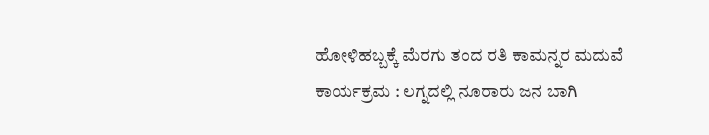ಹೋಳಿಹಬ್ಬಕ್ಕೆ ಮೆರಗು ತಂದ ರತಿ ಕಾಮನ್ನರ ಮದುವೆ ಕಾರ್ಯಕ್ರಮ : ಲಗ್ನದಲ್ಲಿ ನೂರಾರು ಜನ ಬಾಗಿ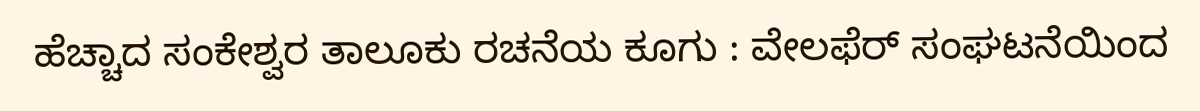ಹೆಚ್ಚಾದ ಸಂಕೇಶ್ವರ ತಾಲೂಕು ರಚನೆಯ ಕೂಗು : ವೇಲಫೆರ್ ಸಂಘಟನೆಯಿಂದ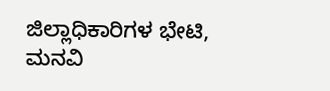ಜಿಲ್ಲಾಧಿಕಾರಿಗಳ ಭೇಟಿ, ಮನವಿ